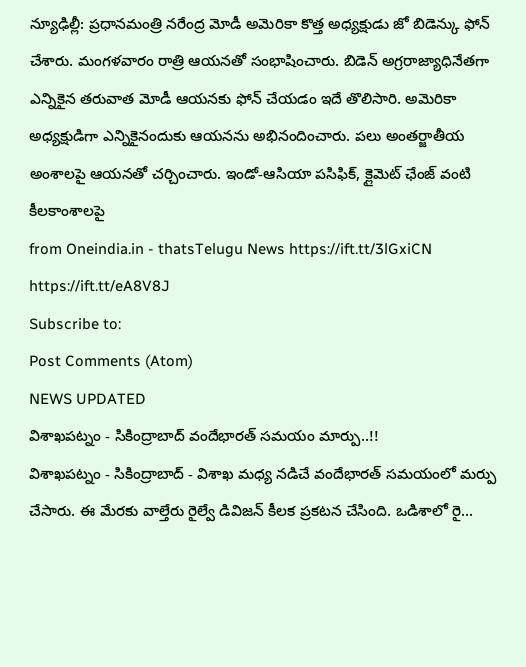న్యూఢిల్లీ: ప్రధానమంత్రి నరేంద్ర మోడీ అమెరికా కొత్త అధ్యక్షుడు జో బిడెన్కు ఫోన్ చేశారు. మంగళవారం రాత్రి ఆయనతో సంభాషించారు. బిడెన్ అగ్రరాజ్యాధినేతగా ఎన్నికైన తరువాత మోడీ ఆయనకు ఫోన్ చేయడం ఇదే తొలిసారి. అమెరికా అధ్యక్షుడిగా ఎన్నికైనందుకు ఆయనను అభినందించారు. పలు అంతర్జాతీయ అంశాలపై ఆయనతో చర్చించారు. ఇండో-ఆసియా పసిఫిక్, క్లైమెట్ ఛేంజ్ వంటి కీలకాంశాలపై
from Oneindia.in - thatsTelugu News https://ift.tt/3lGxiCN
https://ift.tt/eA8V8J
Subscribe to:
Post Comments (Atom)
NEWS UPDATED
విశాఖపట్నం - సికింద్రాబాద్ వందేభారత్ సమయం మార్పు..!!
విశాఖపట్నం - సికింద్రాబాద్ - విశాఖ మధ్య నడిచే వందేభారత్ సమయంలో మర్పు చేసారు. ఈ మేరకు వాల్తేరు రైల్వే డివిజన్ కీలక ప్రకటన చేసింది. ఒడిశాలో రై...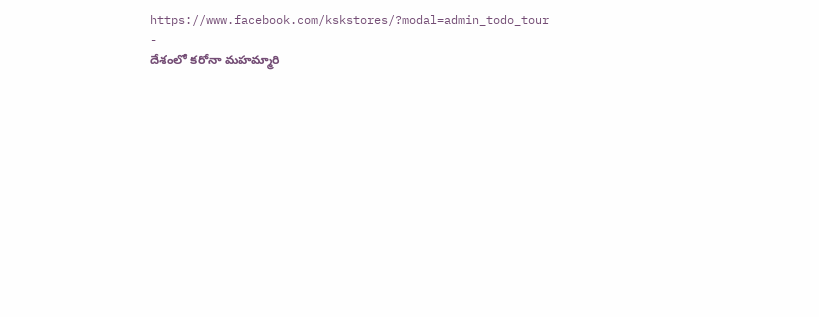https://www.facebook.com/kskstores/?modal=admin_todo_tour
-
దేశంలో కరోనా మహమ్మారి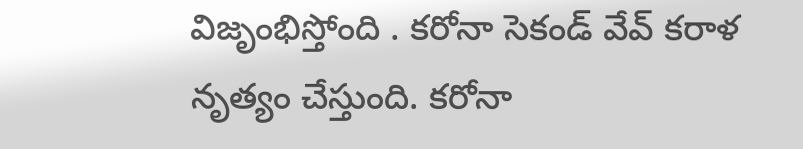విజృంభిస్తోంది . కరోనా సెకండ్ వేవ్ కరాళ నృత్యం చేస్తుంది. కరోనా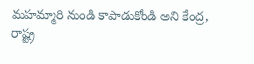మహమ్మారి నుండి కాపాడుకోండి అని కేంద్ర, రాష్ట్ర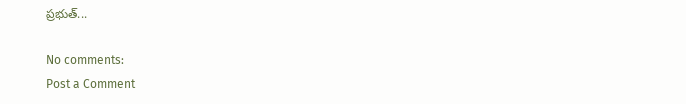ప్రభుత్...

No comments:
Post a Comment